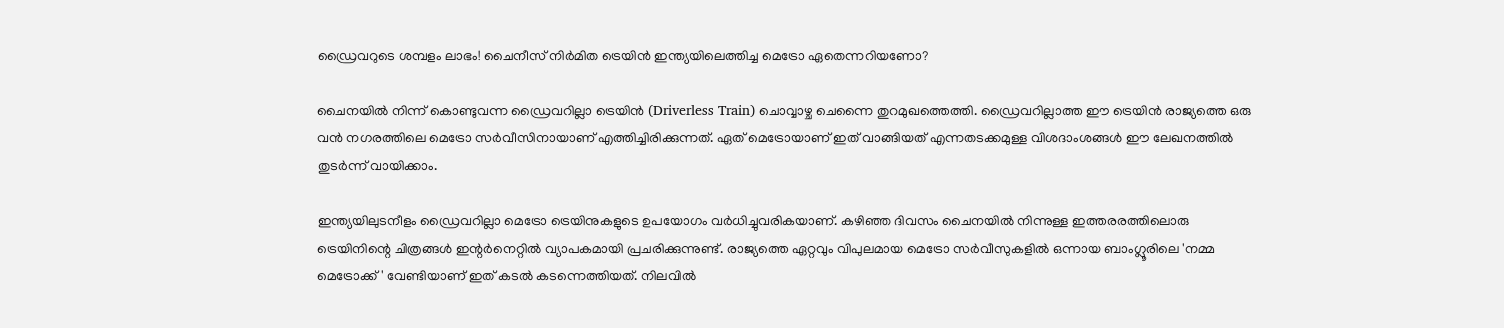ഡ്രൈവറുടെ ശമ്പളം ലാഭം! ചൈനീസ് നിര്‍മിത ട്രെയിന്‍ ഇന്ത്യയിലെത്തിച്ച മെട്രോ ഏതെന്നറിയണോ?

ചൈനയില്‍ നിന്ന് കൊണ്ടുവന്ന ഡ്രൈവറില്ലാ ട്രെയിന്‍ (Driverless Train) ചൊവ്വാഴ്ച ചെന്നൈ തുറമുഖത്തെത്തി. ഡ്രൈവറില്ലാത്ത ഈ ട്രെയിന്‍ രാജ്യത്തെ ഒരു വന്‍ നഗരത്തിലെ മെട്രോ സര്‍വീസിനായാണ് എത്തിച്ചിരിക്കുന്നത്. ഏത് മെട്രോയാണ് ഇത് വാങ്ങിയത് എന്നതടക്കമുള്ള വിശദാംശങ്ങള്‍ ഈ ലേഖനത്തില്‍ തുടര്‍ന്ന് വായിക്കാം.

ഇന്ത്യയിലുടനീളം ഡ്രൈവറില്ലാ മെട്രോ ട്രെയിനുകളുടെ ഉപയോഗം വര്‍ധിച്ചുവരികയാണ്. കഴിഞ്ഞ ദിവസം ചൈനയില്‍ നിന്നുള്ള ഇത്തരരത്തിലൊരു ട്രെയിനിന്റെ ചിത്രങ്ങള്‍ ഇന്റര്‍നെറ്റില്‍ വ്യാപകമായി പ്രചരിക്കുന്നുണ്ട്. രാജ്യത്തെ ഏറ്റവും വിപുലമായ മെട്രോ സര്‍വീസുകളില്‍ ഒന്നായ ബാംഗ്ലൂരിലെ 'നമ്മ മെട്രോക്ക്' വേണ്ടിയാണ് ഇത് കടല്‍ കടന്നെത്തിയത്. നിലവില്‍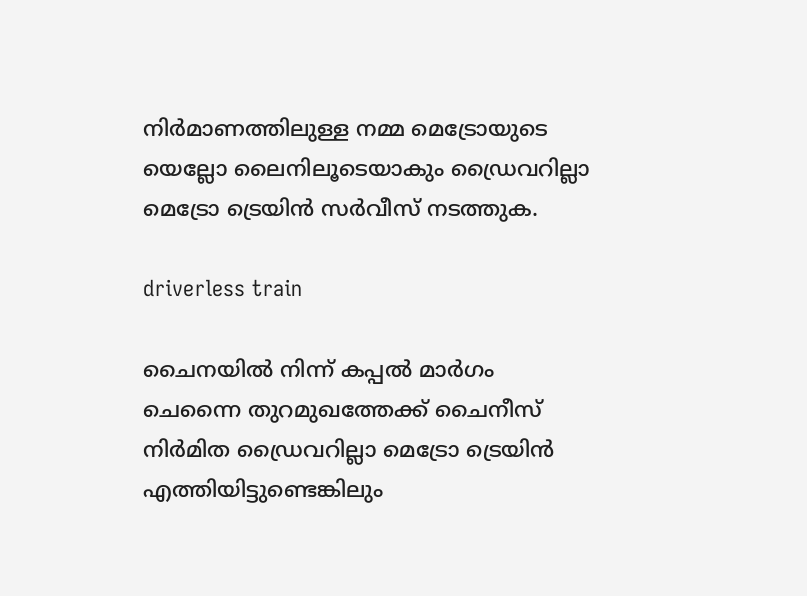നിര്‍മാണത്തിലുള്ള നമ്മ മെട്രോയുടെ യെല്ലോ ലൈനിലൂടെയാകും ഡ്രൈവറില്ലാ മെട്രോ ട്രെയിന്‍ സര്‍വീസ് നടത്തുക.

driverless train

ചൈനയില്‍ നിന്ന് കപ്പല്‍ മാര്‍ഗം ചെന്നൈ തുറമുഖത്തേക്ക് ചൈനീസ് നിര്‍മിത ഡ്രൈവറില്ലാ മെട്രോ ട്രെയിന്‍ എത്തിയിട്ടുണ്ടെങ്കിലും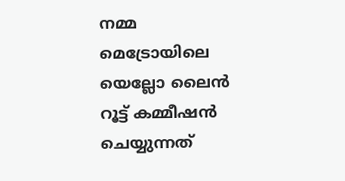നമ്മ മെട്രോയിലെ യെല്ലോ ലൈന്‍ റൂട്ട് കമ്മീഷന്‍ ചെയ്യുന്നത്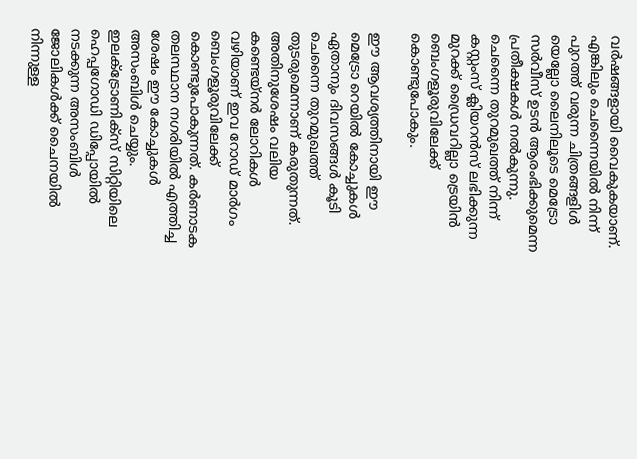വര്‍ഷങ്ങളായി വൈകുകയാണ്. എങ്കിലും ചെന്നൈയില്‍ നിന്ന് പുറത്ത് വരുന്ന ചിത്രങ്ങളിള്‍ യെല്ലോ ലൈനിലൂടെ മെട്രോ സര്‍വീസ് ഉടന്‍ ആരംഭിക്കുമെന്ന പ്രതീക്ഷകള്‍ നല്‍കുന്നു. ചെന്നൈ തുറമുഖത്ത് നിന്ന് കസ്റ്റംസ് ക്ലിയറന്‍സ് ലഭിക്കുന്ന മുറക്ക് ഡ്രൈവറില്ലാ ട്രെയിന്‍ ബെംഗളൂരുവിലേക്ക് കൊണ്ടുപോകും.

ഈ ആവശ്യത്തിനായി ഈ മെട്രോ റെയില്‍ കോച്ചുകള്‍ ഏതാനും ദിവസങ്ങള്‍ കൂടി ചെന്നൈ തുറമുഖത്ത് തുടരുമെന്നാണ് കരുതുന്നത്. അതിനുശേഷം വലിയ കണ്ടെയ്നര്‍ ലോറികള്‍ വഴിയാണ് ഇവ റോഡ് മാര്‍ഗം ബെംഗളൂരുവിലേക്ക് കൊണ്ടുപോകുന്നത്. കര്‍ണാടക തലസ്ഥാന നഗരിയില്‍ എത്തിച്ച ശേഷം ഈ കോച്ചുകള്‍ അസംബിള്‍ ചെയ്യും. ഇലക്ട്രോണിക്സ് സിറ്റിയിലെ ഹെപ്പഗോഡി ഡിപ്പോയില്‍ നടക്കുന്ന അസംബിള്‍ ജോലികള്‍ക്ക് ചൈനയില്‍ നിന്നുള്ള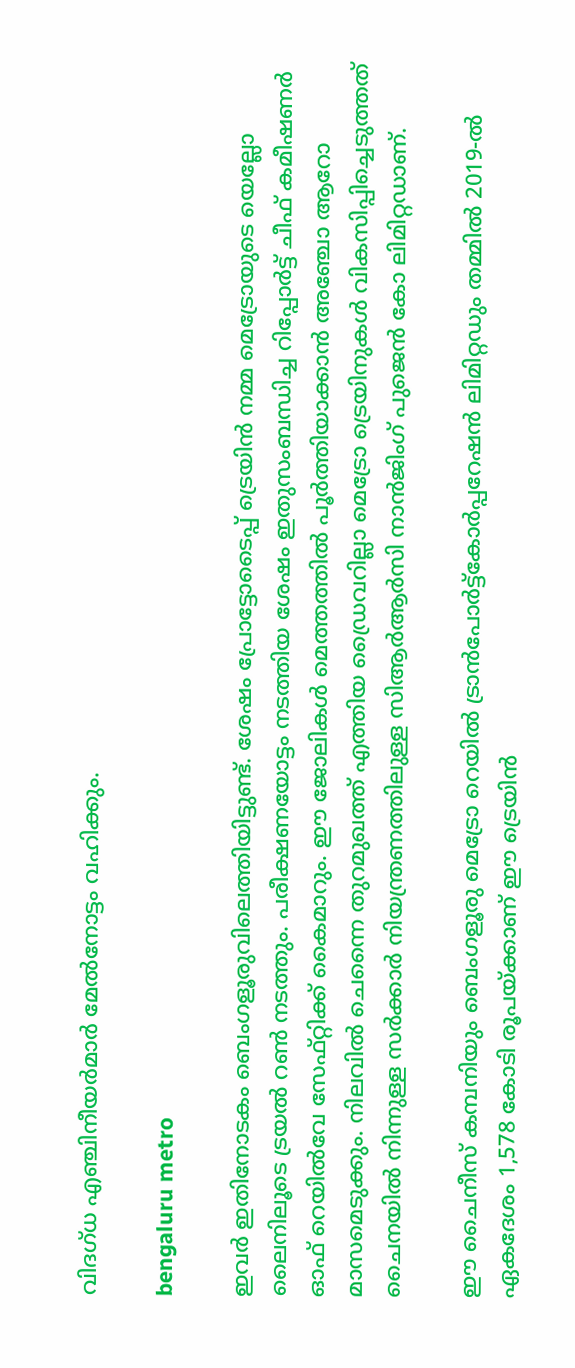വിദഗ്ധ എഞ്ചിനീയര്‍മാര്‍ മേല്‍നോട്ടം വഹിക്കും.

bengaluru metro

ഇവര്‍ ഇതിനോടകം ബെംഗളൂരുവിലെത്തിയിട്ടുണ്ട്. ശേഷം പ്രോട്ടോടൈപ്പ് ട്രെയിന്‍ നമ്മ മെട്രോയുടെ യെല്ലോ ലൈനിലൂടെ ട്രയല്‍ റണ്‍ നടത്തും. പരീക്ഷണയോട്ടം നടത്തിയ ശേഷം ഇതുസംബന്ധിച്ച റിപ്പോര്‍ട്ട് ചീഫ് കമീഷണര്‍ ഓഫ് റെയില്‍വേ സേഫ്റ്റിക്ക് കൈമാറും. ഈ ജോലികള്‍ മെത്തത്തില്‍ പൂര്‍ത്തിയാക്കാന്‍ അഞ്ചോ ആറോ മാസമെടുക്കും. നിലവില്‍ ചെന്നൈ തുറമുഖത്ത് എത്തിയ ഡ്രൈവറില്ലാ മെട്രോ ട്രെയിനുകള്‍ വികസിപ്പിച്ചെടുത്തത് ചൈനയില്‍ നിന്നുള്ള സര്‍ക്കാര്‍ നിയന്ത്രണത്തിലുള്ള സിആര്‍ആര്‍സി നാന്‍ജിംഗ് പുജെന്‍ കോ ലിമിറ്റഡാണ്.

ഈ ചൈനീസ് കമ്പനിയും ബെംഗളൂരു മെട്രോ റെയില്‍ ട്രാന്‍പോര്‍ട്ട്‌കോര്‍പ്പറേഷന്‍ ലിമിറ്റഡും തമ്മില്‍ 2019-ല്‍ ഏകദേശം 1,578 കോടി രൂപയ്ക്കാണ് ഈ ട്രെയിന്‍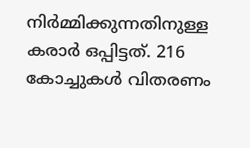നിര്‍മ്മിക്കുന്നതിനുള്ള കരാര്‍ ഒപ്പിട്ടത്. 216 കോച്ചുകള്‍ വിതരണം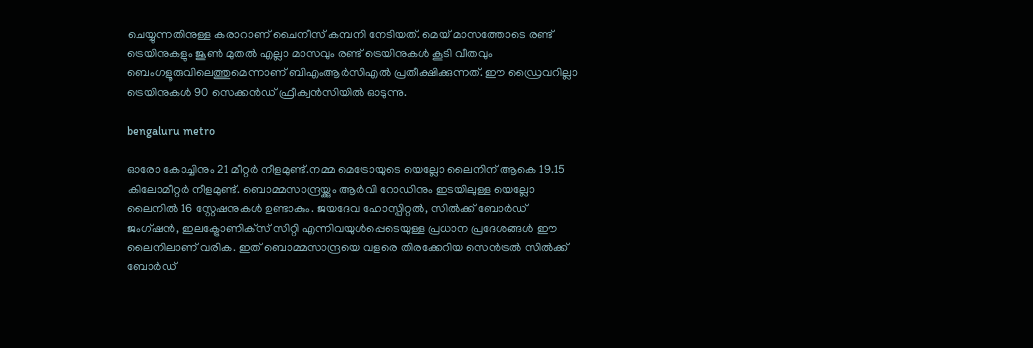ചെയ്യുന്നതിനുള്ള കരാറാണ് ചൈനീസ് കമ്പനി നേടിയത്. മെയ് മാസത്തോടെ രണ്ട് ട്രെയിനുകളും ജൂണ്‍ മുതല്‍ എല്ലാ മാസവും രണ്ട് ട്രെയിനുകള്‍ കൂടി വീതവും ബെംഗളൂരുവിലെത്തുമെന്നാണ് ബിഎംആര്‍സിഎല്‍ പ്രതീക്ഷിക്കുന്നത്. ഈ ഡ്രൈവറില്ലാ ട്രെയിനുകള്‍ 90 സെക്കന്‍ഡ് ഫ്രീക്വന്‍സിയില്‍ ഓടുന്നു.

bengaluru metro

ഓരോ കോച്ചിനും 21 മീറ്റര്‍ നീളമുണ്ട്.നമ്മ മെട്രോയുടെ യെല്ലോ ലൈനിന് ആകെ 19.15 കിലോമീറ്റര്‍ നീളമുണ്ട്. ബൊമ്മസാന്ദ്രയ്ക്കും ആര്‍വി റോഡിനും ഇടയിലുള്ള യെല്ലോ ലൈനില്‍ 16 സ്റ്റേഷനുകള്‍ ഉണ്ടാകും. ജയദേവ ഹോസ്പിറ്റല്‍, സില്‍ക്ക് ബോര്‍ഡ് ജംഗ്ഷന്‍, ഇലക്ട്രോണിക്‌സ് സിറ്റി എന്നിവയുള്‍പ്പെടെയുള്ള പ്രധാന പ്രദേശങ്ങള്‍ ഈ ലൈനിലാണ് വരിക. ഇത് ബൊമ്മസാന്ദ്രയെ വളരെ തിരക്കേറിയ സെന്‍ട്രല്‍ സില്‍ക്ക് ബോര്‍ഡ്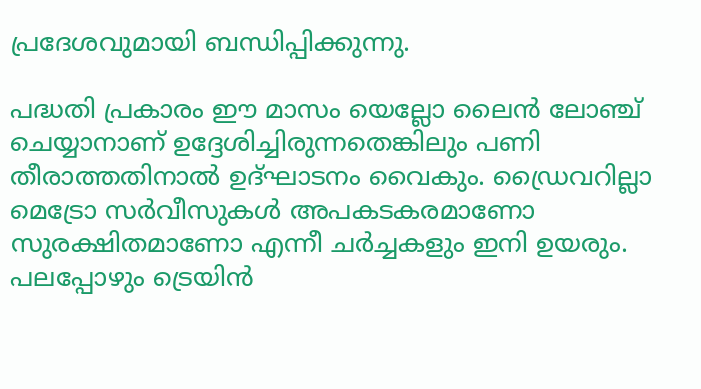പ്രദേശവുമായി ബന്ധിപ്പിക്കുന്നു.

പദ്ധതി പ്രകാരം ഈ മാസം യെല്ലോ ലൈന്‍ ലോഞ്ച് ചെയ്യാനാണ് ഉദ്ദേശിച്ചിരുന്നതെങ്കിലും പണി തീരാത്തതിനാല്‍ ഉദ്ഘാടനം വൈകും. ഡ്രൈവറില്ലാ മെട്രോ സര്‍വീസുകള്‍ അപകടകരമാണോ സുരക്ഷിതമാണോ എന്നീ ചര്‍ച്ചകളും ഇനി ഉയരും. പലപ്പോഴും ട്രെയിന്‍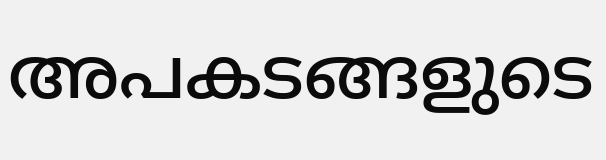അപകടങ്ങളുടെ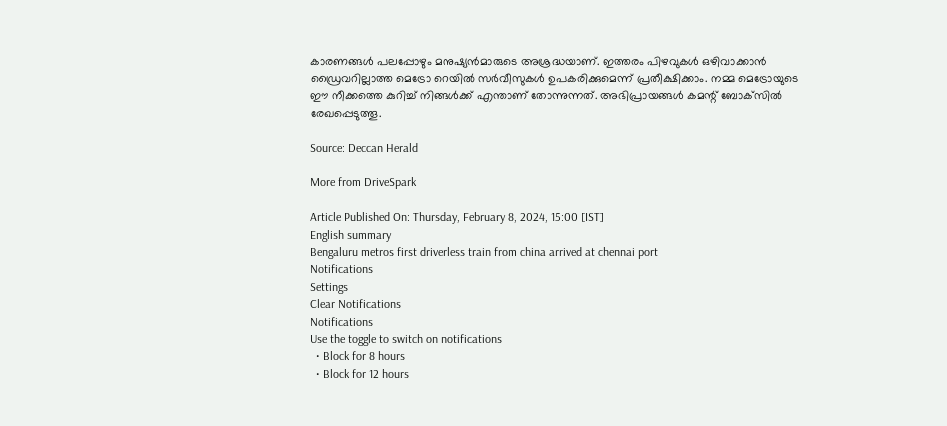കാരണങ്ങള്‍ പലപ്പോഴും മനുഷ്യന്‍മാരുടെ അശ്രദ്ധയാണ്. ഇത്തരം പിഴവുകള്‍ ഒഴിവാക്കാന്‍ ഡ്രൈവറില്ലാത്ത മെട്രോ റെയില്‍ സര്‍വീസുകള്‍ ഉപകരിക്കുമെന്ന് പ്രതീക്ഷിക്കാം. നമ്മ മെട്രോയുടെ ഈ നീക്കത്തെ കുറിച്ച് നിങ്ങള്‍ക്ക് എന്താണ് തോന്നുന്നത്. അഭിപ്രായങ്ങള്‍ കമന്റ് ബോക്‌സില്‍ രേഖപ്പെടുത്തൂ.

Source: Deccan Herald

More from DriveSpark

Article Published On: Thursday, February 8, 2024, 15:00 [IST]
English summary
Bengaluru metros first driverless train from china arrived at chennai port
Notifications
Settings
Clear Notifications
Notifications
Use the toggle to switch on notifications
  • Block for 8 hours
  • Block for 12 hours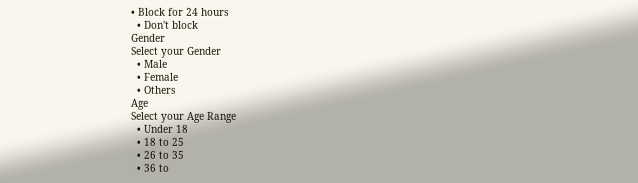• Block for 24 hours
  • Don't block
Gender
Select your Gender
  • Male
  • Female
  • Others
Age
Select your Age Range
  • Under 18
  • 18 to 25
  • 26 to 35
  • 36 to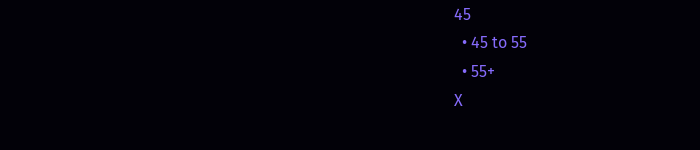45
  • 45 to 55
  • 55+
X